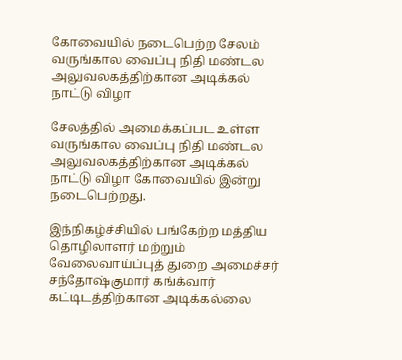கோவையில் நடைபெற்ற சேலம் வருங்கால வைப்பு நிதி மண்டல அலுவலகத்திற்கான அடிக்கல் நாட்டு விழா

சேலத்தில் அமைக்கப்பட உள்ள வருங்கால வைப்பு நிதி மண்டல அலுவலகத்திற்கான அடிக்கல் நாட்டு விழா கோவையில் இன்று நடைபெற்றது.

இந்நிகழ்ச்சியில் பங்கேற்ற மத்திய தொழிலாளர் மற்றும் வேலைவாய்ப்புத் துறை அமைச்சர் சந்தோஷ்குமார் கங்க்வார் கட்டிடத்திற்கான அடிக்கல்லை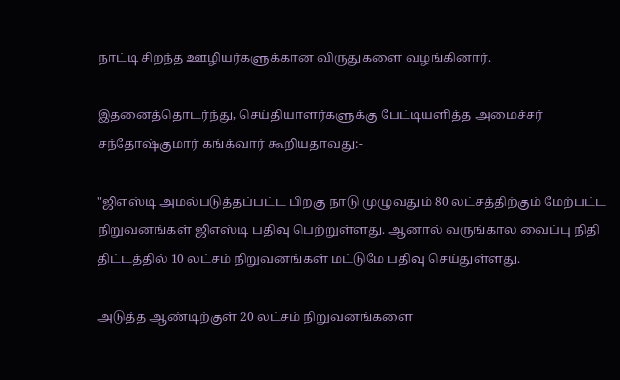நாட்டி சிறந்த ஊழியர்களுக்கான விருதுகளை வழங்கினார்.

இதனைத்தொடர்ந்து, செய்தியாளர்களுக்கு பேட்டியளித்த அமைச்சர் சந்தோஷ்குமார் கங்க்வார் கூறியதாவது:-

"ஜிஎஸ்டி அமல்படுத்தப்பட்ட பிறகு நாடு முழுவதும் 80 லட்சத்திற்கும் மேற்பட்ட நிறுவனங்கள் ஜிஎஸ்டி பதிவு பெற்றுள்ளது. ஆனால் வருங்கால வைப்பு நிதி திட்டத்தில் 10 லட்சம் நிறுவனங்கள் மட்டுமே பதிவு செய்துள்ளது.

அடுத்த ஆண்டிற்குள் 20 லட்சம் நிறுவனங்களை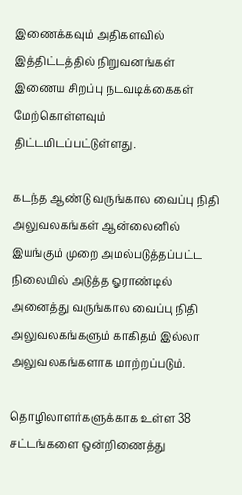இணைக்கவும் அதிகளவில் இத்திட்டத்தில் நிறுவனங்கள் இணைய சிறப்பு நடவடிக்கைகள் மேற்கொள்ளவும் திட்டமிடப்பட்டுள்ளது.

கடந்த ஆண்டு வருங்கால வைப்பு நிதி அலுவலகங்கள் ஆன்லைனில் இயங்கும் முறை அமல்படுத்தப்பட்ட நிலையில் அடுத்த ஓராண்டில் அனைத்து வருங்கால வைப்பு நிதி அலுவலகங்களும் காகிதம் இல்லா அலுவலகங்களாக மாற்றப்படும்.

தொழிலாளர்களுக்காக உள்ள 38 சட்டங்களை ஒன்றிணைத்து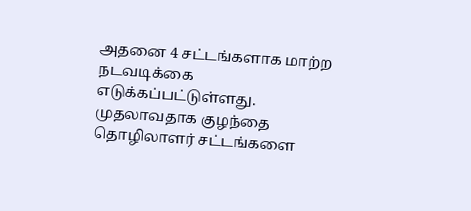அதனை 4 சட்டங்களாக மாற்ற நடவடிக்கை எடுக்கப்பட்டுள்ளது. முதலாவதாக குழந்தை தொழிலாளர் சட்டங்களை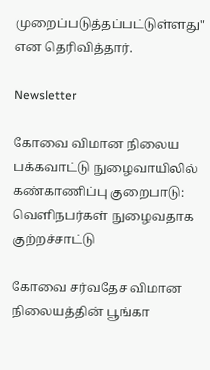முறைப்படுத்தப்பட்டுள்ளது" என தெரிவித்தார்.

Newsletter

கோவை விமான நிலைய பக்கவாட்டு நுழைவாயிலில் கண்காணிப்பு குறைபாடு: வெளிநபர்கள் நுழைவதாக குற்றச்சாட்டு

கோவை சர்வதேச விமான நிலையத்தின் பூங்கா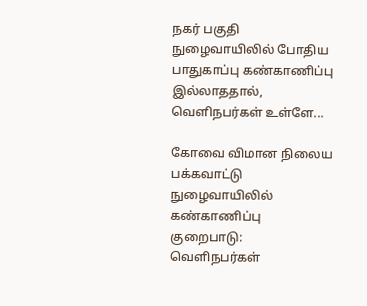நகர் பகுதி நுழைவாயிலில் போதிய பாதுகாப்பு கண்காணிப்பு இல்லாததால், வெளிநபர்கள் உள்ளே...

கோவை விமான நிலைய பக்கவாட்டு நுழைவாயிலில் கண்காணிப்பு குறைபாடு: வெளிநபர்கள்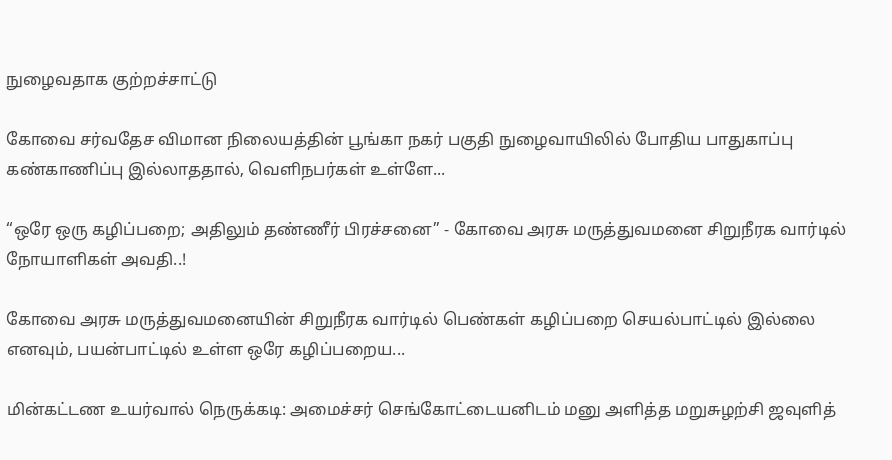நுழைவதாக குற்றச்சாட்டு

கோவை சர்வதேச விமான நிலையத்தின் பூங்கா நகர் பகுதி நுழைவாயிலில் போதிய பாதுகாப்பு கண்காணிப்பு இல்லாததால், வெளிநபர்கள் உள்ளே...

“ஒரே ஒரு கழிப்பறை; அதிலும் தண்ணீர் பிரச்சனை” - கோவை அரசு மருத்துவமனை சிறுநீரக வார்டில் நோயாளிகள் அவதி..!

கோவை அரசு மருத்துவமனையின் சிறுநீரக வார்டில் பெண்கள் கழிப்பறை செயல்பாட்டில் இல்லை எனவும், பயன்பாட்டில் உள்ள ஒரே கழிப்பறைய...

மின்கட்டண உயர்வால் நெருக்கடி: அமைச்சர் செங்கோட்டையனிடம் மனு அளித்த மறுசுழற்சி ஜவுளித்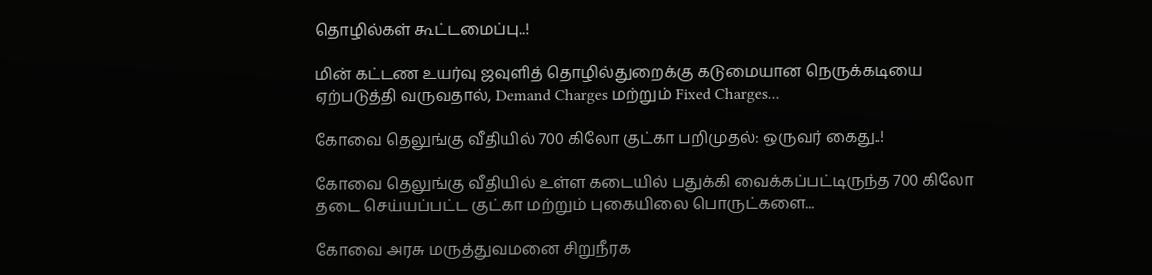தொழில்கள் கூட்டமைப்பு..!

மின் கட்டண உயர்வு ஜவுளித் தொழில்துறைக்கு கடுமையான நெருக்கடியை ஏற்படுத்தி வருவதால், Demand Charges மற்றும் Fixed Charges...

கோவை தெலுங்கு வீதியில் 700 கிலோ குட்கா பறிமுதல்: ஒருவர் கைது..!

கோவை தெலுங்கு வீதியில் உள்ள கடையில் பதுக்கி வைக்கப்பட்டிருந்த 700 கிலோ தடை செய்யப்பட்ட குட்கா மற்றும் புகையிலை பொருட்களை...

கோவை அரசு மருத்துவமனை சிறுநீரக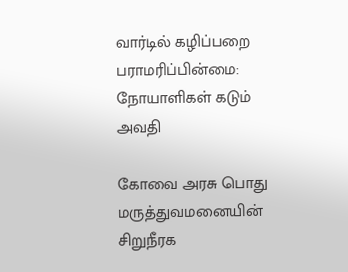வார்டில் கழிப்பறை பராமரிப்பின்மை: நோயாளிகள் கடும் அவதி

கோவை அரசு பொது மருத்துவமனையின் சிறுநீரக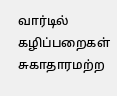வார்டில் கழிப்பறைகள் சுகாதாரமற்ற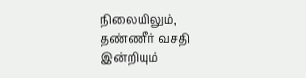நிலையிலும், தண்ணீர் வசதி இன்றியும்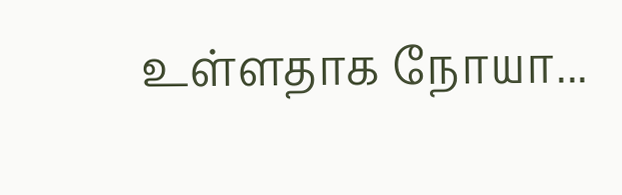உள்ளதாக நோயா...